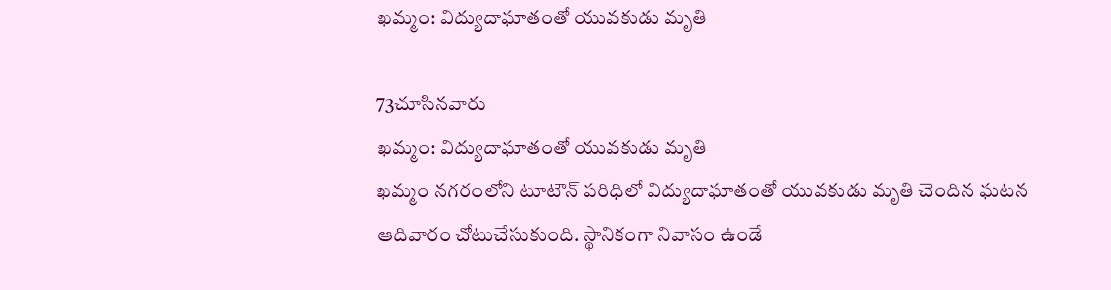ఖమ్మం: విద్యుదాఘాతంతో యువకుడు మృతి

73చూసినవారు
ఖమ్మం: విద్యుదాఘాతంతో యువకుడు మృతి
ఖమ్మం నగరంలోని టూటౌన్ పరిధిలో విద్యుదాఘాతంతో యువకుడు మృతి చెందిన ఘటన ఆదివారం చోటుచేసుకుంది. స్థానికంగా నివాసం ఉండే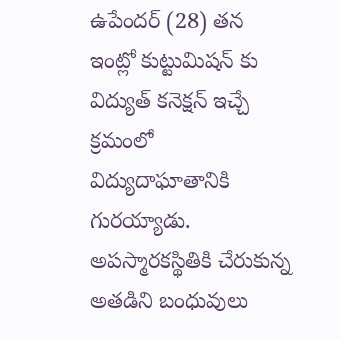ఉపేందర్ (28) తన ఇంట్లో కుట్టుమిషన్ కు విద్యుత్ కనెక్షన్ ఇచ్చే క్రమంలో విద్యుదాఘాతానికి గురయ్యాడు. అపస్మారకస్థితికి చేరుకున్న అతడిని బంధువులు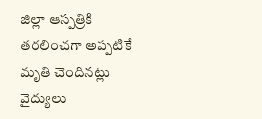జిల్లా ఆస్పత్రికి తరలించగా అప్పటికే మృతి చెందినట్లు వైద్యులు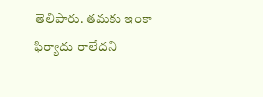తెలిపారు. తమకు ఇంకా ఫిర్యాదు రాలేదని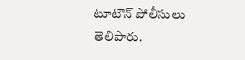టూటౌన్ పోలీసులు తెలిపారు.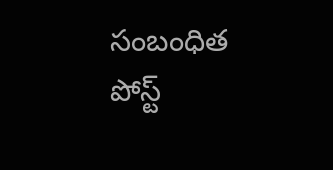సంబంధిత పోస్ట్